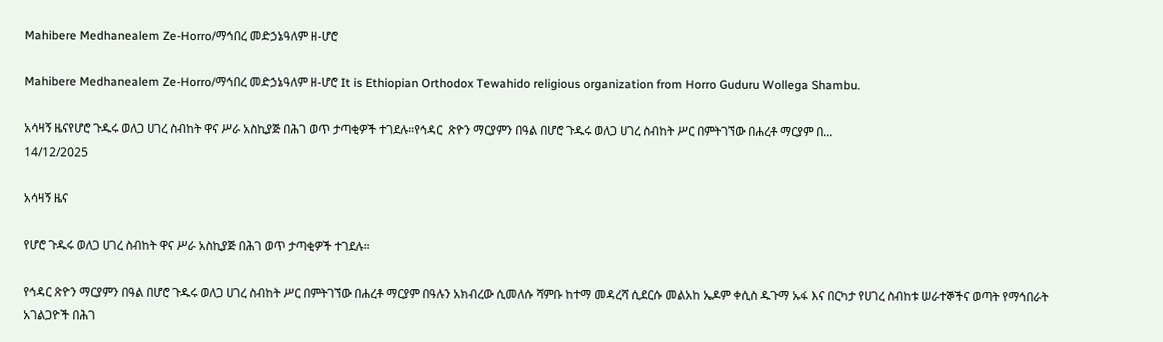Mahibere Medhanealem Ze-Horro/ማኅበረ መድኃኔዓለም ዘ-ሆሮ

Mahibere Medhanealem Ze-Horro/ማኅበረ መድኃኔዓለም ዘ-ሆሮ It is Ethiopian Orthodox Tewahido religious organization from Horro Guduru Wollega Shambu.

አሳዛኝ ዜናየሆሮ ጉዱሩ ወለጋ ሀገረ ስብከት ዋና ሥራ አስኪያጅ በሕገ ወጥ ታጣቂዎች ተገደሉ።የኅዳር  ጽዮን ማርያምን በዓል በሆሮ ጉዱሩ ወለጋ ሀገረ ስብከት ሥር በምትገኘው በሐረቶ ማርያም በ...
14/12/2025

አሳዛኝ ዜና

የሆሮ ጉዱሩ ወለጋ ሀገረ ስብከት ዋና ሥራ አስኪያጅ በሕገ ወጥ ታጣቂዎች ተገደሉ።

የኅዳር ጽዮን ማርያምን በዓል በሆሮ ጉዱሩ ወለጋ ሀገረ ስብከት ሥር በምትገኘው በሐረቶ ማርያም በዓሉን አክብረው ሲመለሱ ሻምቡ ከተማ መዳረሻ ሲደርሱ መልአከ ኤዶም ቀሲስ ዱጉማ ኡፋ እና በርካታ የሀገረ ስብከቱ ሠራተኞችና ወጣት የማኅበራት አገልጋዮች በሕገ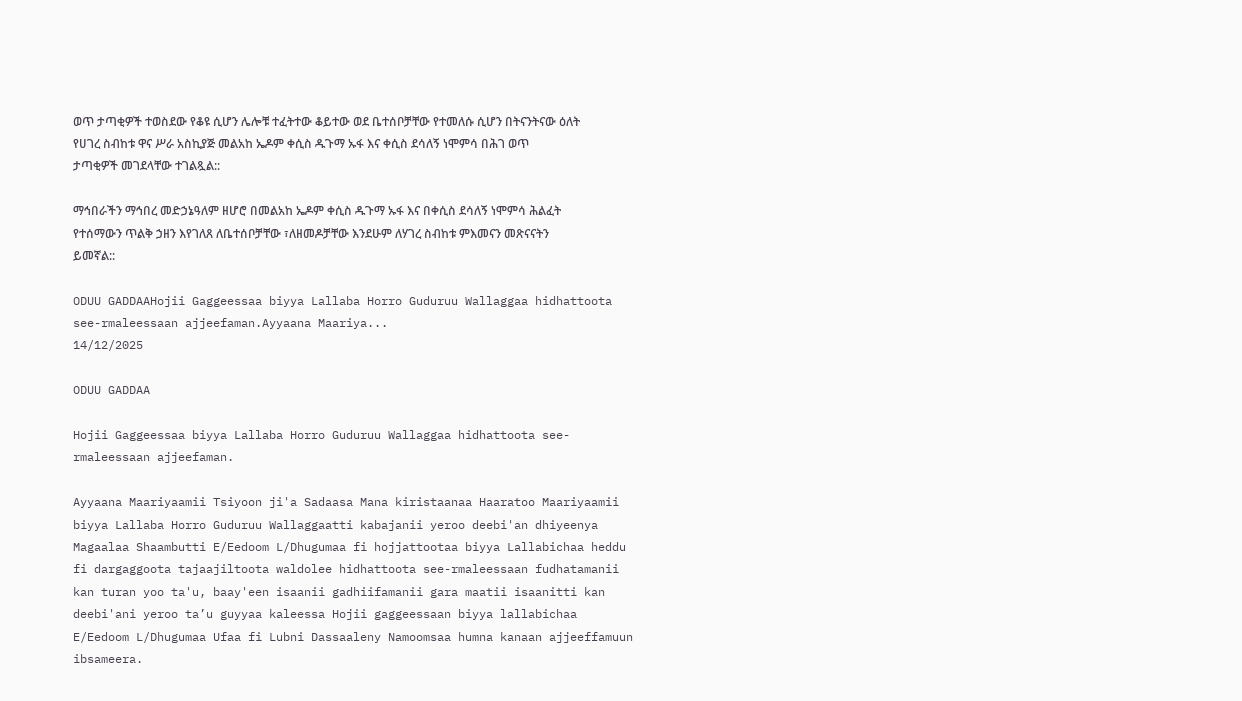ወጥ ታጣቂዎች ተወስደው የቆዩ ሲሆን ሌሎቹ ተፈትተው ቆይተው ወደ ቤተሰቦቻቸው የተመለሱ ሲሆን በትናንትናው ዕለት የሀገረ ስብከቱ ዋና ሥራ አስኪያጅ መልአከ ኤዶም ቀሲስ ዱጉማ ኡፋ እና ቀሲስ ደሳለኝ ነሞምሳ በሕገ ወጥ ታጣቂዎች መገደላቸው ተገልጿል::

ማኅበራችን ማኅበረ መድኃኔዓለም ዘሆሮ በመልአከ ኤዶም ቀሲስ ዱጉማ ኡፋ እና በቀሲስ ደሳለኝ ነሞምሳ ሕልፈት የተሰማውን ጥልቅ ኃዘን እየገለጸ ለቤተሰቦቻቸው ፣ለዘመዶቻቸው እንደሁም ለሃገረ ስብከቱ ምእመናን መጽናናትን ይመኛል::

ODUU GADDAAHojii Gaggeessaa biyya Lallaba Horro Guduruu Wallaggaa hidhattoota see-rmaleessaan ajjeefaman.Ayyaana Maariya...
14/12/2025

ODUU GADDAA

Hojii Gaggeessaa biyya Lallaba Horro Guduruu Wallaggaa hidhattoota see-rmaleessaan ajjeefaman.

Ayyaana Maariyaamii Tsiyoon ji'a Sadaasa Mana kiristaanaa Haaratoo Maariyaamii biyya Lallaba Horro Guduruu Wallaggaatti kabajanii yeroo deebi'an dhiyeenya Magaalaa Shaambutti E/Eedoom L/Dhugumaa fi hojjattootaa biyya Lallabichaa heddu fi dargaggoota tajaajiltoota waldolee hidhattoota see-rmaleessaan fudhatamanii kan turan yoo ta'u, baay'een isaanii gadhiifamanii gara maatii isaanitti kan deebi'ani yeroo ta’u guyyaa kaleessa Hojii gaggeessaan biyya lallabichaa E/Eedoom L/Dhugumaa Ufaa fi Lubni Dassaaleny Namoomsaa humna kanaan ajjeeffamuun ibsameera.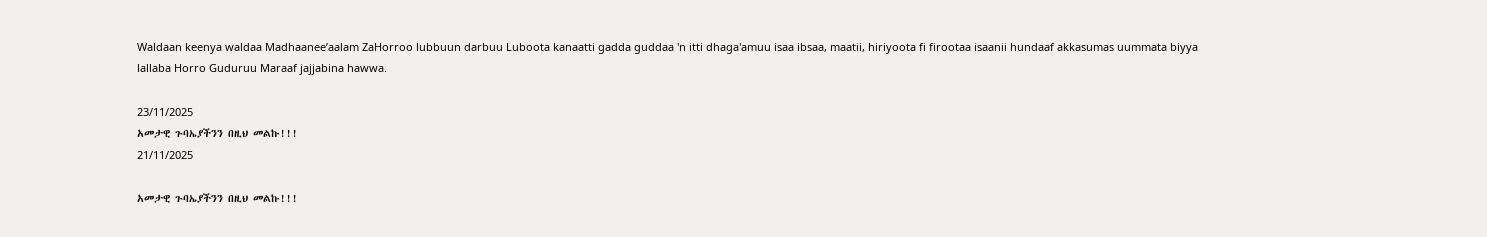Waldaan keenya waldaa Madhaanee’aalam ZaHorroo lubbuun darbuu Luboota kanaatti gadda guddaa 'n itti dhaga'amuu isaa ibsaa, maatii, hiriyoota fi firootaa isaanii hundaaf akkasumas uummata biyya lallaba Horro Guduruu Maraaf jajjabina hawwa.

23/11/2025
አመታዊ ጉባኤያችንን በዚህ መልኩ!!!
21/11/2025

አመታዊ ጉባኤያችንን በዚህ መልኩ!!!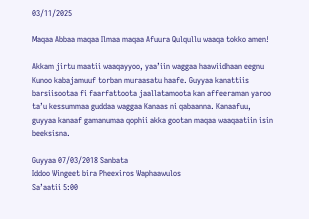03/11/2025

Maqaa Abbaa maqaa Ilmaa maqaa Afuura Qulqullu waaqa tokko amen!

Akkam jirtu maatii waaqayyoo, yaa’iin waggaa haawiidhaan eegnu Kunoo kabajamuuf torban muraasatu haafe. Guyyaa kanattiis barsiisootaa fi faarfattoota jaallatamoota kan affeeraman yaroo ta’u kessummaa guddaa waggaa Kanaas ni qabaanna. Kanaafuu, guyyaa kanaaf gamanumaa qophii akka gootan maqaa waaqaatiin isin beeksisna.

Guyyaa 07/03/2018 Sanbata
Iddoo Wingeet bira Pheexiros Waphaawulos
Sa’aatii 5:00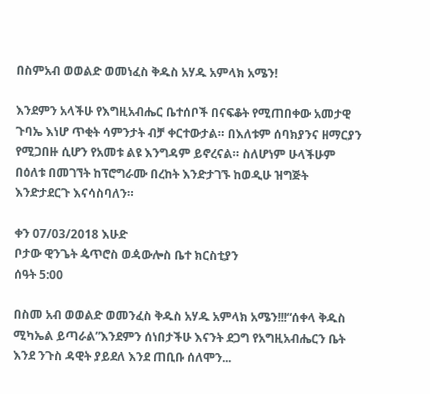በስምአብ ወወልድ ወመነፈስ ቅዱስ አሃዱ አምላክ አሜን!

እንደምን አላችሁ የእግዚአብሔር ቤተሰቦች በናፍቆት የሚጠበቀው አመታዊ ጉባኤ እነሆ ጥቂት ሳምንታት ብቻ ቀርተውታል። በእለቱም ሰባክያንና ዘማርያን የሚጋበዙ ሲሆን የአመቱ ልዩ እንግዳም ይኖረናል። ስለሆነም ሁላችሁም በዕለቱ በመገኘት ከፕሮግራሙ በረከት እንድታገኙ ከወዲሁ ዝግጅት እንድታደርጉ እናሳስባለን።

ቀን 07/03/2018 እሁድ
ቦታው ዊንጌት ዼጥሮስ ወዻውሎስ ቤተ ክርስቲያን
ሰዓት 5:00

በስመ አብ ወወልድ ወመንፈስ ቅዱስ አሃዱ አምላክ አሜን!!!“ሰቀላ ቅዱስ ሚካኤል ይጣራል”እንደምን ሰነበታችሁ እናንት ደጋግ የአግዚአብሔርን ቤት እንደ ንጉስ ዳዊት ያይደለ እንደ ጠቢቡ ሰለሞን...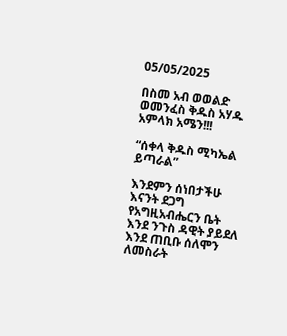05/05/2025

በስመ አብ ወወልድ ወመንፈስ ቅዱስ አሃዱ አምላክ አሜን!!!

“ሰቀላ ቅዱስ ሚካኤል ይጣራል”

እንደምን ሰነበታችሁ እናንት ደጋግ የአግዚአብሔርን ቤት እንደ ንጉስ ዳዊት ያይደለ እንደ ጠቢቡ ሰለሞን ለመስራት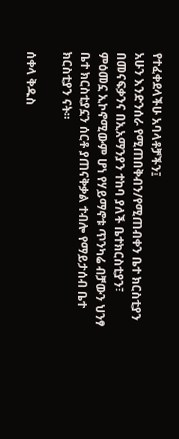የተፈቀደላችሁ አባላቶቻችን፤
አሁን እንድንሰራ የሚጠበቅብን/የሚጠብቀን ቤተ ክርስቲያን በመናፍቃንና በኢአማንያን ተከባ ያለች ቤተክርስቲያን፣ ምዕመኗ ኢኮኖሚውም ሆነ የሃይማኖቱ ጥንካሬ ብቻውን ህንፃ ቤተ ክርስቲያኗን ሰርቶ ያጠናቅቃል ተብሎ የማይታሰብ ቤተ ክርስቲያን ናት።

ሰቀላ ቅዱስ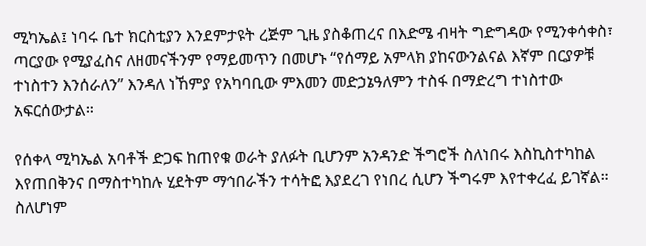ሚካኤል፤ ነባሩ ቤተ ክርስቲያን እንደምታዩት ረጅም ጊዜ ያስቆጠረና በእድሜ ብዛት ግድግዳው የሚንቀሳቀስ፣ ጣርያው የሚያፈስና ለዘመናችንም የማይመጥን በመሆኑ “የሰማይ አምላክ ያከናውንልናል እኛም በርያዎቹ ተነስተን እንሰራለን” እንዳለ ነኸምያ የአካባቢው ምእመን መድኃኔዓለምን ተስፋ በማድረግ ተነስተው አፍርሰውታል።

የሰቀላ ሚካኤል አባቶች ድጋፍ ከጠየቁ ወራት ያለፉት ቢሆንም አንዳንድ ችግሮች ስለነበሩ እስኪስተካከል እየጠበቅንና በማስተካከሉ ሂደትም ማኅበራችን ተሳትፎ እያደረገ የነበረ ሲሆን ችግሩም እየተቀረፈ ይገኛል። ስለሆነም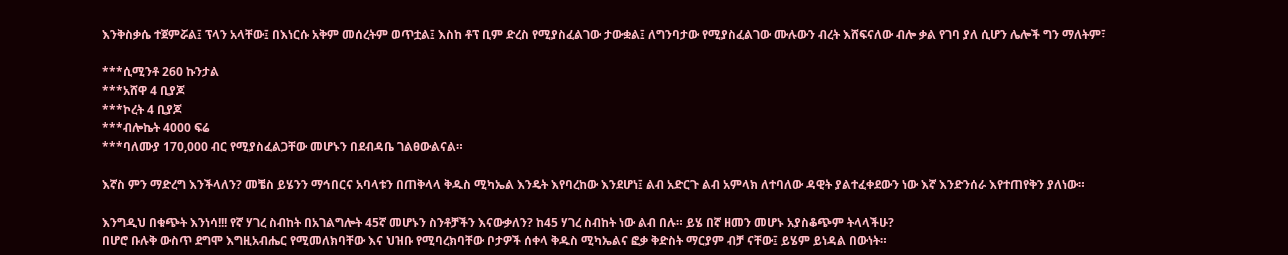እንቅስቃሴ ተጀምሯል፤ ፕላን አላቸው፤ በእነርሱ አቅም መሰረትም ወጥቷል፤ እስከ ቶፕ ቢም ድረስ የሚያስፈልገው ታውቋል፤ ለግንባታው የሚያስፈልገው ሙሉውን ብረት እሸፍናለው ብሎ ቃል የገባ ያለ ሲሆን ሌሎች ግን ማለትም፣

***ሲሚንቶ 260 ኩንታል
***አሸዋ 4 ቢያጆ
***ኮረት 4 ቢያጆ
***ብሎኬት 4000 ፍሬ
***ባለሙያ 170,000 ብር የሚያስፈልጋቸው መሆኑን በደብዳቤ ገልፀውልናል።

እኛስ ምን ማድረግ እንችላለን? መቼስ ይሄንን ማኅበርና አባላቱን በጠቅላላ ቅዱስ ሚካኤል እንዴት እየባረከው እንደሆነ፤ ልብ አድርጉ ልብ አምላክ ለተባለው ዳዊት ያልተፈቀደውን ነው እኛ እንድንሰራ እየተጠየቅን ያለነው።

እንግዲህ በቁጭት እንነሳ!!! የኛ ሃገረ ስብከት በአገልግሎት 45ኛ መሆኑን ስንቶቻችን እናውቃለን? ከ45 ሃገረ ስብከት ነው ልብ በሉ። ይሄ በኛ ዘመን መሆኑ አያስቆጭም ትላላችሁ?
በሆሮ ቡሉቅ ውስጥ ደግሞ እግዚአብሔር የሚመለክባቸው እና ህዝቡ የሚባረክባቸው ቦታዎች ሰቀላ ቅዱስ ሚካኤልና ፎቃ ቅድስት ማርያም ብቻ ናቸው፤ ይሄም ይነዳል በውነት።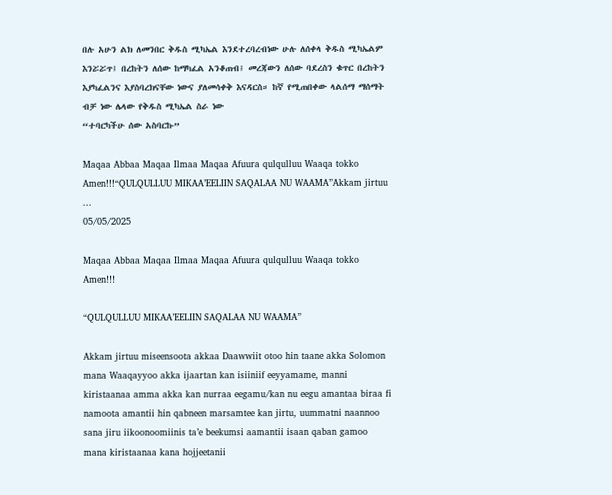በሉ አሁን ልክ ለመንበር ቅዱስ ሚካኤል እንደተረባረብነው ሁሉ ለሰቀላ ቅዱስ ሚካኤልም እንሯሯጥ፤ በረከትን ለሰው ከማካፈል አንቆጠብ፤ መረጃውን ለሰው ባደረስን ቁጥር በረከትን እያካፈልንና እያስባረክናቸው ነውና ያለመሳቀቅ እናዳርስ። ከኛ የሚጠበቀው ላልሰማ ማሰማት ብቻ ነው ሌላው የቅዱስ ሚካኤል ስራ ነው
“ተባርካችሁ ሰው አስባርኩ”

Maqaa Abbaa Maqaa Ilmaa Maqaa Afuura qulqulluu Waaqa tokko Amen!!!“QULQULLUU MIKAA’EELIIN SAQALAA NU WAAMA”Akkam jirtuu ...
05/05/2025

Maqaa Abbaa Maqaa Ilmaa Maqaa Afuura qulqulluu Waaqa tokko Amen!!!

“QULQULLUU MIKAA’EELIIN SAQALAA NU WAAMA”

Akkam jirtuu miseensoota akkaa Daawwiit otoo hin taane akka Solomon mana Waaqayyoo akka ijaartan kan isiiniif eeyyamame, manni kiristaanaa amma akka kan nurraa eegamu/kan nu eegu amantaa biraa fi namoota amantii hin qabneen marsamtee kan jirtu, uummatni naannoo sana jiru iikoonoomiinis ta’e beekumsi aamantii isaan qaban gamoo mana kiristaanaa kana hojjeetanii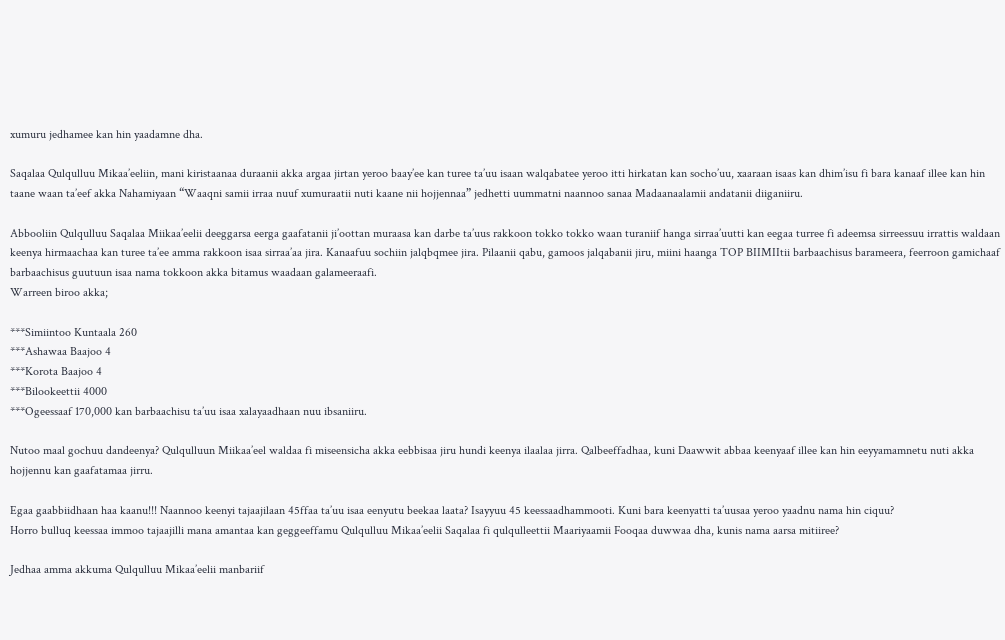xumuru jedhamee kan hin yaadamne dha.

Saqalaa Qulqulluu Mikaa’eeliin, mani kiristaanaa duraanii akka argaa jirtan yeroo baay’ee kan turee ta’uu isaan walqabatee yeroo itti hirkatan kan socho’uu, xaaraan isaas kan dhim’isu fi bara kanaaf illee kan hin taane waan ta’eef akka Nahamiyaan “Waaqni samii irraa nuuf xumuraatii nuti kaane nii hojjennaa” jedhetti uummatni naannoo sanaa Madaanaalamii andatanii diiganiiru.

Abbooliin Qulqulluu Saqalaa Miikaa’eelii deeggarsa eerga gaafatanii ji’oottan muraasa kan darbe ta’uus rakkoon tokko tokko waan turaniif hanga sirraa’uutti kan eegaa turree fi adeemsa sirreessuu irrattis waldaan keenya hirmaachaa kan turee ta’ee amma rakkoon isaa sirraa’aa jira. Kanaafuu sochiin jalqbqmee jira. Pilaanii qabu, gamoos jalqabanii jiru, miini haanga TOP BIIMIItii barbaachisus barameera, feerroon gamichaaf barbaachisus guutuun isaa nama tokkoon akka bitamus waadaan galameeraafi.
Warreen biroo akka;

***Simiintoo Kuntaala 260
***Ashawaa Baajoo 4
***Korota Baajoo 4
***Bilookeettii 4000
***Ogeessaaf 170,000 kan barbaachisu ta’uu isaa xalayaadhaan nuu ibsaniiru.

Nutoo maal gochuu dandeenya? Qulqulluun Miikaa’eel waldaa fi miseensicha akka eebbisaa jiru hundi keenya ilaalaa jirra. Qalbeeffadhaa, kuni Daawwit abbaa keenyaaf illee kan hin eeyyamamnetu nuti akka hojjennu kan gaafatamaa jirru.

Egaa gaabbiidhaan haa kaanu!!! Naannoo keenyi tajaajilaan 45ffaa ta’uu isaa eenyutu beekaa laata? Isayyuu 45 keessaadhammooti. Kuni bara keenyatti ta’uusaa yeroo yaadnu nama hin ciquu?
Horro bulluq keessaa immoo tajaajilli mana amantaa kan geggeeffamu Qulqulluu Mikaa’eelii Saqalaa fi qulqulleettii Maariyaamii Fooqaa duwwaa dha, kunis nama aarsa mitiiree?

Jedhaa amma akkuma Qulqulluu Mikaa’eelii manbariif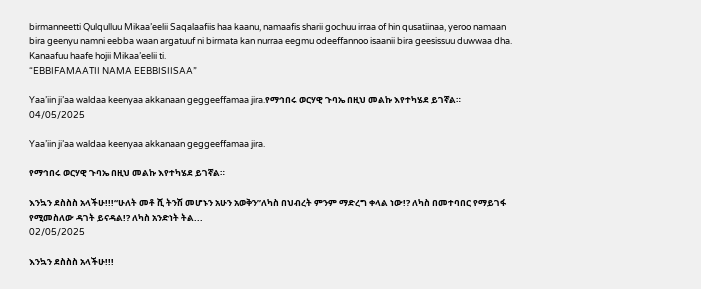birmanneetti Qulqulluu Mikaa’eelii Saqalaafiis haa kaanu, namaafis sharii gochuu irraa of hin qusatiinaa, yeroo namaan bira geenyu namni eebba waan argatuuf ni birmata kan nurraa eegmu odeeffannoo isaanii bira geesissuu duwwaa dha. Kanaafuu haafe hojii Mikaa’eelii ti.
“EBBIFAMAATII NAMA EEBBISIISAA”

Yaa’iin ji’aa waldaa keenyaa akkanaan geggeeffamaa jira.የማኅበሩ ወርሃዊ ጉባኤ በዚህ መልኩ እየተካሄደ ይገኛል።
04/05/2025

Yaa’iin ji’aa waldaa keenyaa akkanaan geggeeffamaa jira.

የማኅበሩ ወርሃዊ ጉባኤ በዚህ መልኩ እየተካሄደ ይገኛል።

እንኳን ደስስስ አላችሁ!!!“ሁለት መቶ ሺ ትንሽ መሆኑን አሁን አወቅን”ለካስ በህብረት ምንም ማድረግ ቀላል ነው!? ለካስ በመተባበር የማይገፋ የሚመስለው ዳገት ይናዳል!? ለካስ አንድነት ትል...
02/05/2025

እንኳን ደስስስ አላችሁ!!!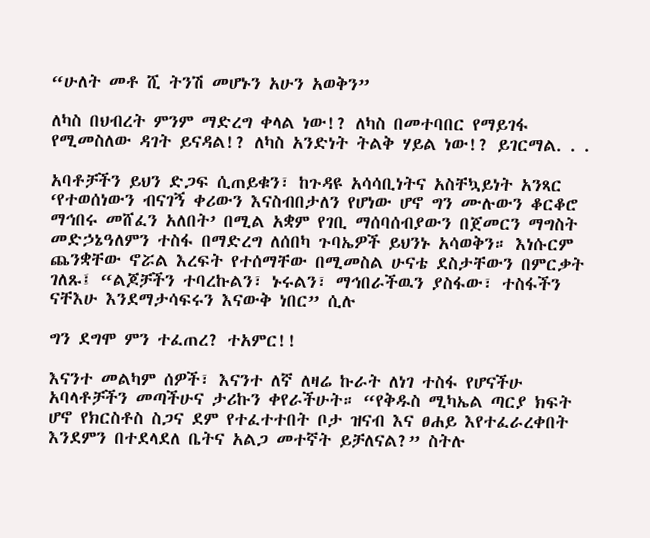“ሁለት መቶ ሺ ትንሽ መሆኑን አሁን አወቅን”

ለካስ በህብረት ምንም ማድረግ ቀላል ነው!? ለካስ በመተባበር የማይገፋ የሚመስለው ዳገት ይናዳል!? ለካስ አንድነት ትልቅ ሃይል ነው!? ይገርማል. . .

አባቶቻችን ይህን ድጋፍ ሲጠይቁን፣ ከጉዳዩ አሳሳቢነትና አስቸኳይነት አንጻር ‘የተወሰነውን ብናገኝ ቀሪውን እናስብበታለን የሆነው ሆኖ ግን ሙሉውን ቆርቆሮ ማኅበሩ መሸፈን አለበት’ በሚል አቋም የገቢ ማሰባሰብያውን በጀመርን ማግስት መድኃኔዓለምን ተስፋ በማድረግ ለሰበካ ጉባኤዎች ይህንኑ አሳወቅን። እነሱርም ጨንቋቸው ኖሯል እረፍት የተሰማቸው በሚመስል ሁናቴ ደስታቸውን በምርቃት ገለጹ፤ “ልጆቻችን ተባረኩልን፣ ኑሩልን፣ ማኅበራችዉን ያስፋው፣ ተስፋችን ናቸእሁ እንደማታሳፍሩን እናውቅ ነበር” ሲሉ

ግን ደግሞ ምን ተፈጠረ? ተአምር!!

እናንተ መልካም ሰዎች፣ እናንተ ለኛ ለዛሬ ኩራት ለነገ ተስፋ የሆናችሁ አባላቶቻችን መጣችሁና ታሪኩን ቀየራችሁት። “የቅዱስ ሚካኤል ጣርያ ክፍት ሆኖ የክርስቶስ ስጋና ደም የተፈተተበት ቦታ ዝናብ እና ፀሐይ እየተፈራረቀበት እንደምን በተደላደለ ቤትና አልጋ መተኛት ይቻለናል?” ስትሉ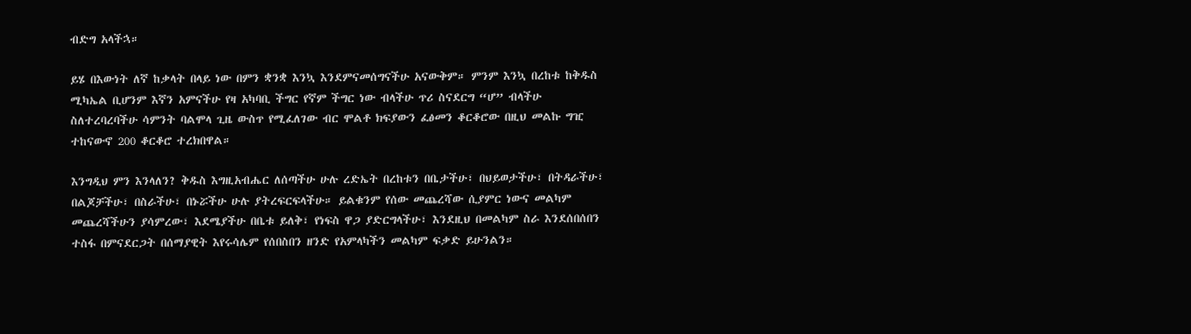ብድግ አላችኋ።

ይሄ በእውነት ለኛ ከቃላት በላይ ነው በምን ቋንቋ እንኳ እንደምናመሰግናችሁ አናውቅም። ምንም እንኳ በረከቱ ከቅዱስ ሚካኤል ቢሆንም እኛን አምናችሁ የዛ አካባቢ ችግር የኛም ችግር ነው ብላችሁ ጥሪ ስናደርግ “ሆ” ብላችሁ ስለተረባረባችሁ ሳምንት ባልሞላ ጊዜ ውስጥ የሚፈለገው ብር ሞልቶ ክፍያውን ፈፅመን ቆርቆሮው በዚህ መልኩ ግዢ ተከናውኖ 200 ቆርቆሮ ተረክበዋል።

እንግዲህ ምን እንላለን? ቅዱስ እግዚአብሔር ለሰጣችሁ ሁሉ ረድኤት በረከቱን በቤታችሁ፣ በህይወታችሁ፣ በትዳራችሁ፣ በልጆቻችሁ፣ በስራችሁ፣ በኑሯችሁ ሁሉ ያትረፍርፍላችሁ። ይልቁንም የሰው መጨረሻው ሲያምር ነውና መልካም መጨረሻችሁን ያሳምረው፣ እደሜያችሁ በቤቱ ይለቅ፣ የነፍስ ዋጋ ያድርግላችሁ፣ እንደዚህ በመልካም ስራ እንደሰበሰበን ተስፋ በምናደርጋት በሰማያዊት እየሩሳሌም የሰበስበን ዘንድ የአምላካችን መልካም ፍቃድ ይሁንልን።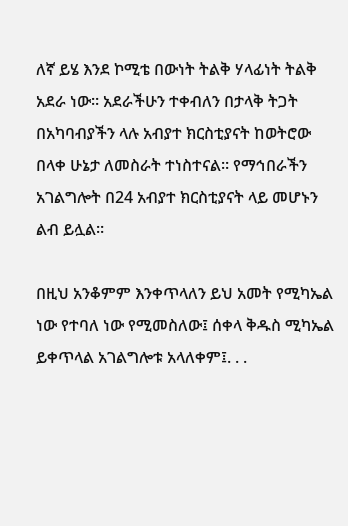ለኛ ይሄ እንደ ኮሚቴ በውነት ትልቅ ሃላፊነት ትልቅ አደራ ነው። አደራችሁን ተቀብለን በታላቅ ትጋት በአካባብያችን ላሉ አብያተ ክርስቲያናት ከወትሮው በላቀ ሁኔታ ለመስራት ተነስተናል። የማኅበራችን አገልግሎት በ24 አብያተ ክርስቲያናት ላይ መሆኑን ልብ ይሏል።

በዚህ አንቆምም እንቀጥላለን ይህ አመት የሚካኤል ነው የተባለ ነው የሚመስለው፤ ሰቀላ ቅዱስ ሚካኤል ይቀጥላል አገልግሎቱ አላለቀም፤. . .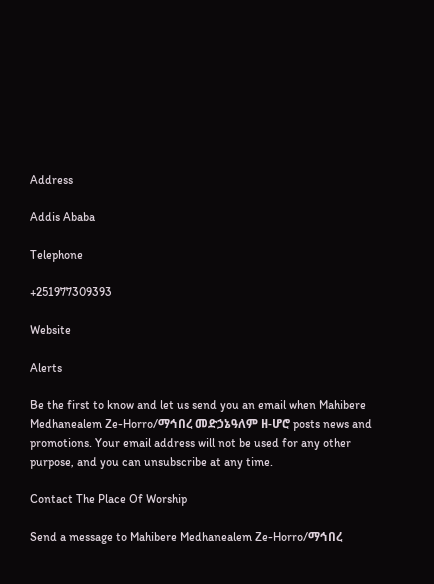Address

Addis Ababa

Telephone

+251977309393

Website

Alerts

Be the first to know and let us send you an email when Mahibere Medhanealem Ze-Horro/ማኅበረ መድኃኔዓለም ዘ-ሆሮ posts news and promotions. Your email address will not be used for any other purpose, and you can unsubscribe at any time.

Contact The Place Of Worship

Send a message to Mahibere Medhanealem Ze-Horro/ማኅበረ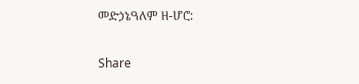መድኃኔዓለም ዘ-ሆሮ:

Share